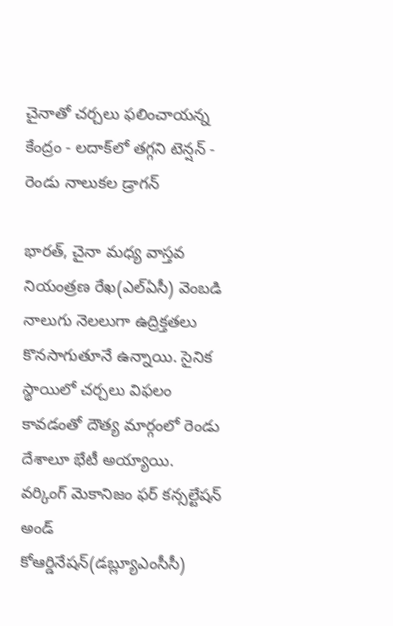చైనాతో చర్చలు ఫలించాయన్న కేంద్రం - లదాక్‌లో తగ్గని టెన్షన్ - రెండు నాలుకల డ్రాగన్

భారత్, చైనా మధ్య వాస్తవ నియంత్రణ రేఖ(ఎల్ఏసీ) వెంబడి నాలుగు నెలలుగా ఉద్రిక్తతలు కొనసాగుతూనే ఉన్నాయి. సైనిక స్థాయిలో చర్చలు విఫలం కావడంతో దౌత్య మార్గంలో రెండు దేశాలూ భేటీ అయ్యాయి. వర్కింగ్ మెకానిజం ఫర్ కన్సల్టేషన్ అండ్ కోఆర్డినేషన్(డబ్ల్యూఎంసీసీ)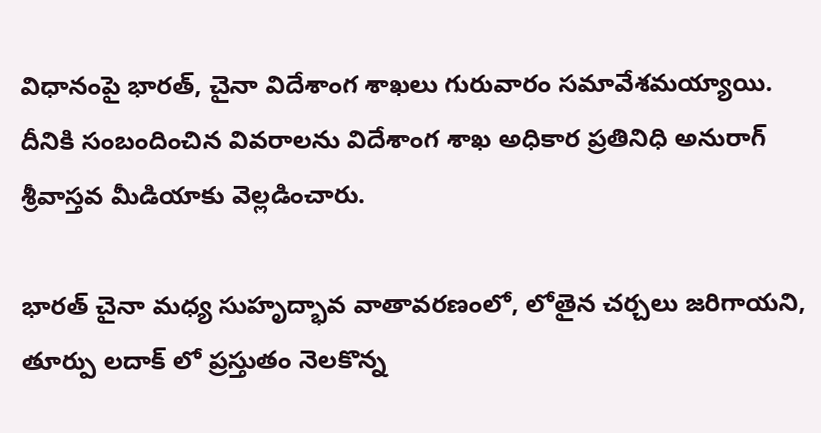విధానంపై భారత్, చైనా విదేశాంగ శాఖలు గురువారం సమావేశమయ్యాయి. దీనికి సంబందించిన వివరాలను విదేశాంగ శాఖ అధికార ప్రతినిధి అనురాగ్ శ్రీవాస్తవ మీడియాకు వెల్లడించారు.

భారత్ చైనా మధ్య సుహృద్భావ వాతావరణంలో, లోతైన చర్చలు జరిగాయని, తూర్పు లదాక్ లో ప్రస్తుతం నెలకొన్న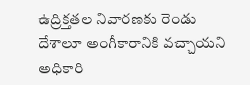ఉద్రిక్తతల నివారణకు రెండు దేశాలూ అంగీకారానికి వచ్చాయని అధికారి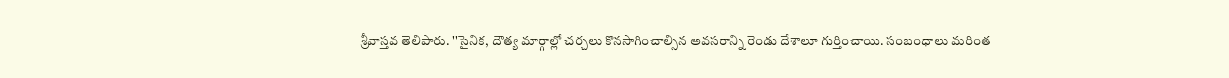శ్రీవాస్తవ తెలిపారు. ''సైనిక, దౌత్య మార్గాల్లో చర్చలు కొనసాగించాల్సిన అవసరాన్ని రెండు దేశాలూ గుర్తించాయి. సంబంధాలు మరింత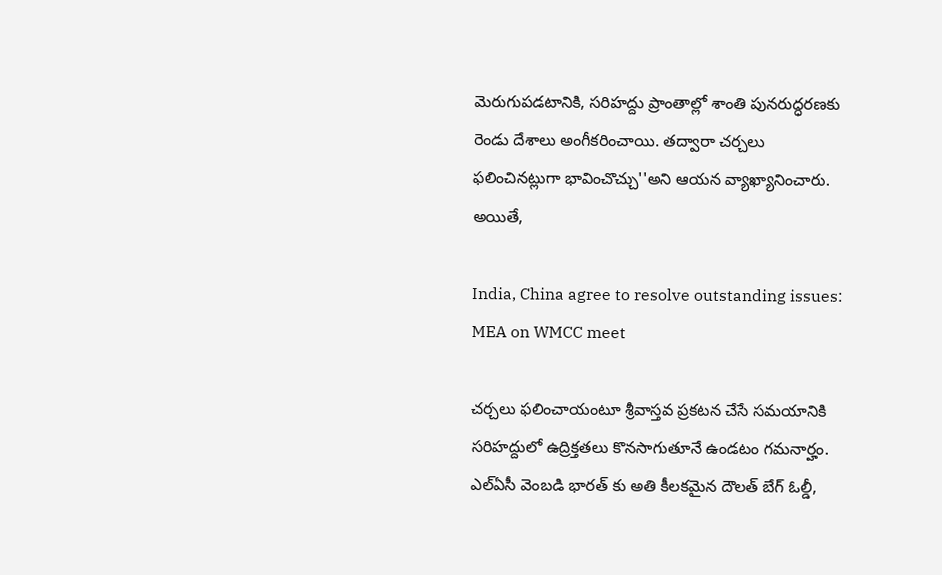మెరుగుపడటానికి, సరిహద్దు ప్రాంతాల్లో శాంతి పునరుద్ధరణకు రెండు దేశాలు అంగీకరించాయి. తద్వారా చర్చలు ఫలించినట్లుగా భావించొచ్చు''అని ఆయన వ్యాఖ్యానించారు. అయితే,

India, China agree to resolve outstanding issues: MEA on WMCC meet

చర్చలు ఫలించాయంటూ శ్రీవాస్తవ ప్రకటన చేసే సమయానికి సరిహద్దులో ఉద్రిక్తతలు కొనసాగుతూనే ఉండటం గమనార్హం. ఎల్ఏసీ వెంబడి భారత్ కు అతి కీలకమైన దౌలత్ బేగ్ ఓల్డీ,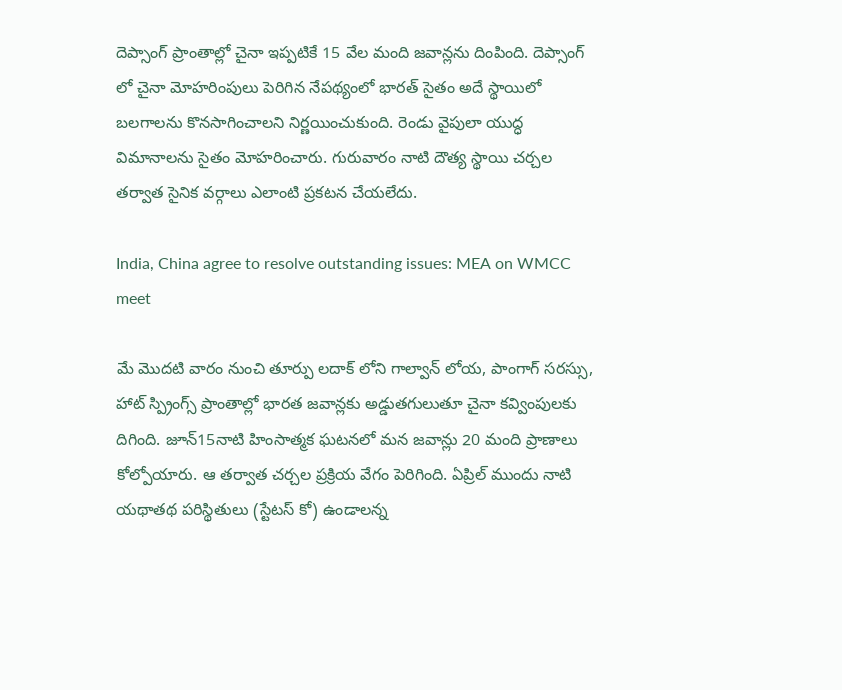దెప్సాంగ్ ప్రాంతాల్లో చైనా ఇప్పటికే 15 వేల మంది జవాన్లను దింపింది. దెప్సాంగ్ లో చైనా మోహరింపులు పెరిగిన నేపథ్యంలో భారత్ సైతం అదే స్థాయిలో బలగాలను కొనసాగించాలని నిర్ణయించుకుంది. రెండు వైపులా యుద్ధ విమానాలను సైతం మోహరించారు. గురువారం నాటి దౌత్య స్థాయి చర్చల తర్వాత సైనిక వర్గాలు ఎలాంటి ప్రకటన చేయలేదు.

India, China agree to resolve outstanding issues: MEA on WMCC meet

మే మొదటి వారం నుంచి తూర్పు లదాక్ లోని గాల్వాన్ లోయ, పాంగాగ్ సరస్సు, హాట్ స్ప్రింగ్స్ ప్రాంతాల్లో భారత జవాన్లకు అడ్డుతగులుతూ చైనా కవ్వింపులకు దిగింది. జూన్15నాటి హింసాత్మక ఘటనలో మన జవాన్లు 20 మంది ప్రాణాలు కోల్పోయారు. ఆ తర్వాత చర్చల ప్రక్రియ వేగం పెరిగింది. ఏప్రిల్ ముందు నాటి యథాతథ పరిస్థితులు (స్టేటస్ కో) ఉండాలన్న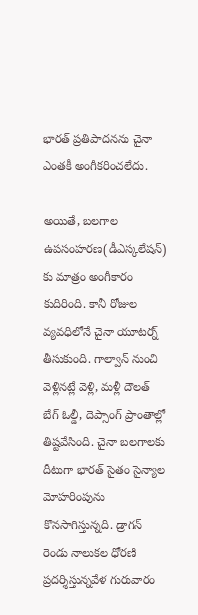భారత్ ప్రతిపాదనను చైనా ఎంతకీ అంగీకరించలేదు.

అయితే, బలగాల ఉపసంహరణ(డీఎస్కలేషన్) కు మాత్రం అంగీకారం కుదిరింది. కానీ రోజుల వ్యవధిలోనే చైనా యూటర్న్ తీసుకుంది. గాల్వాన్ నుంచి వెళ్లినట్లే వెళ్లి, మళ్లీ దౌలత్ బేగ్ ఓల్డీ, దెప్సాంగ్ ప్రాంతాల్లో తిష్టవేసింది. చైనా బలగాలకు దీటుగా భారత్ సైతం సైన్యాల మోహరింపును కొనసాగిస్తున్నది. డ్రాగన్ రెండు నాలుకల ధోరణి ప్రదర్శిస్తున్నవేళ గురువారం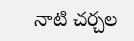నాటి చర్చల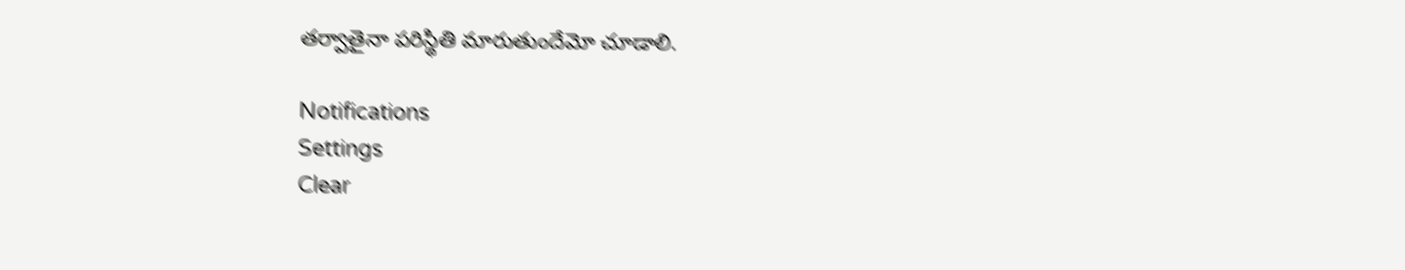తర్వాతైనా పరిస్థితి మారుతుందేమో చూడాలి.

Notifications
Settings
Clear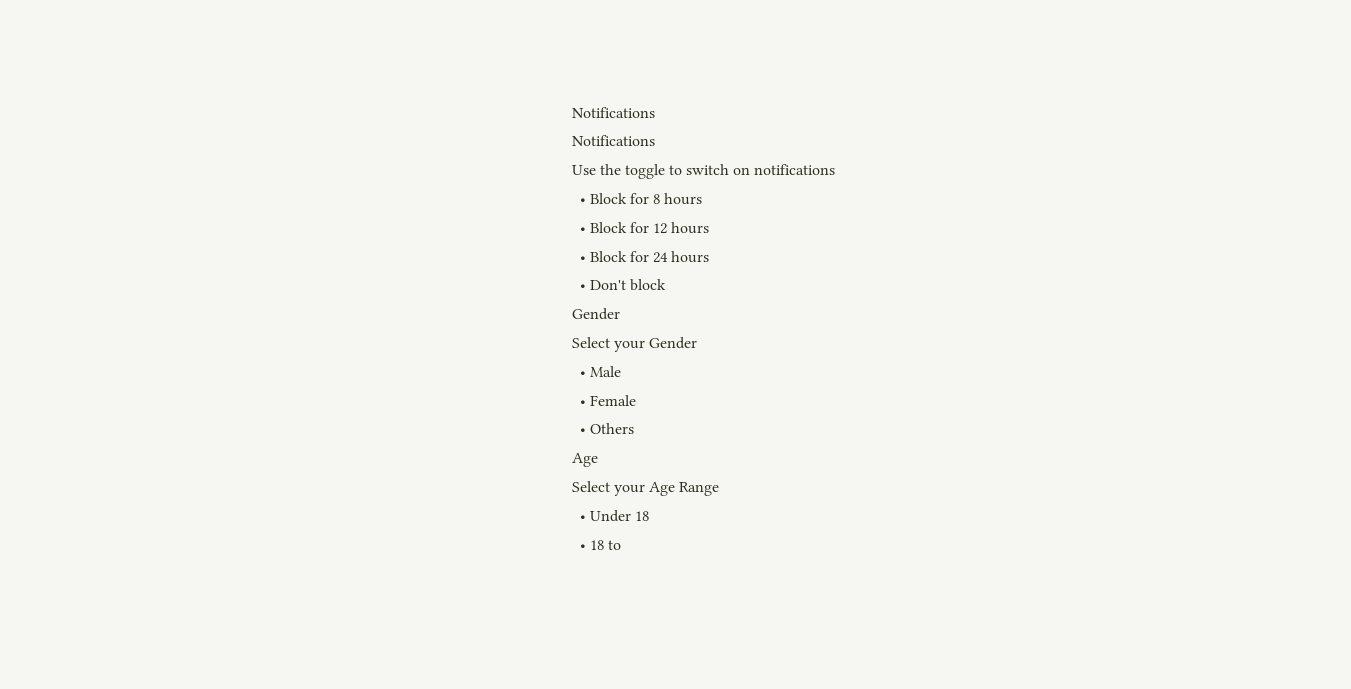Notifications
Notifications
Use the toggle to switch on notifications
  • Block for 8 hours
  • Block for 12 hours
  • Block for 24 hours
  • Don't block
Gender
Select your Gender
  • Male
  • Female
  • Others
Age
Select your Age Range
  • Under 18
  • 18 to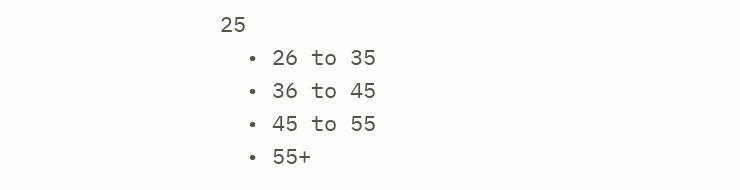25
  • 26 to 35
  • 36 to 45
  • 45 to 55
  • 55+